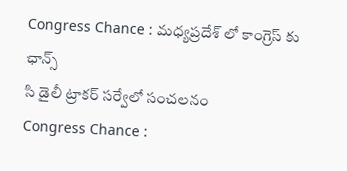Congress Chance : మధ్యప్రదేశ్ లో కాంగ్రెస్ కు ఛాన్స్
సి డైలీ ట్రాకర్ సర్వేలో సంచలనం
Congress Chance :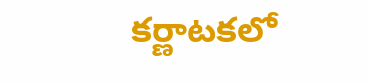కర్ణాటకలో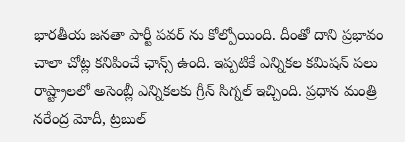భారతీయ జనతా పార్టీ పవర్ ను కోల్పోయింది. దీంతో దాని ప్రభావం చాలా చోట్ల కనిపించే ఛాన్స్ ఉంది. ఇప్పటికే ఎన్నికల కమిషన్ పలు రాష్ట్రాలలో అసెంబ్లీ ఎన్నికలకు గ్రీన్ సిగ్నల్ ఇచ్చింది. ప్రధాన మంత్రి నరేంద్ర మోదీ, ట్రబుల్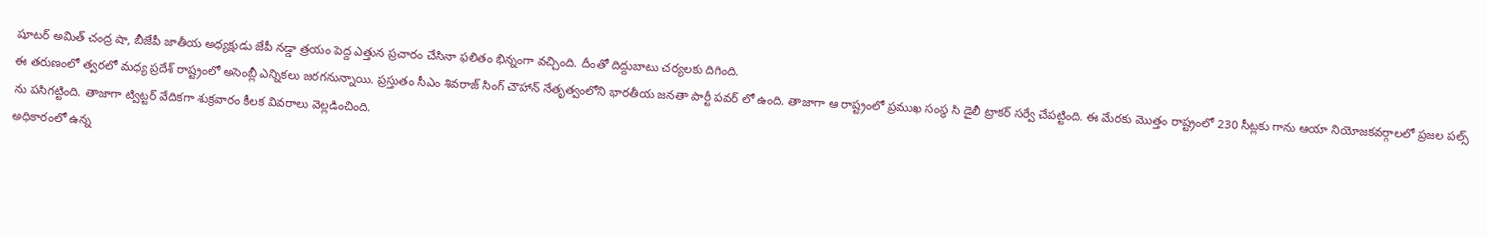షూటర్ అమిత్ చంద్ర షా, బీజేపీ జాతీయ అధ్యక్షుడు జేపీ నడ్డా త్రయం పెద్ద ఎత్తున ప్రచారం చేసినా ఫలితం భిన్నంగా వచ్చింది. దీంతో దిద్దుబాటు చర్యలకు దిగింది.
ఈ తరుణంలో త్వరలో మధ్య ప్రదేశ్ రాష్ట్రంలో అసెంబ్లీ ఎన్నికలు జరగనున్నాయి. ప్రస్తుతం సీఎం శివరాజ్ సింగ్ చౌహాన్ నేతృత్వంలోని భారతీయ జనతా పార్టీ పవర్ లో ఉంది. తాజాగా ఆ రాష్ట్రంలో ప్రముఖ సంస్థ సి డైలీ ట్రాకర్ సర్వే చేపట్టింది. ఈ మేరకు మొత్తం రాష్ట్రంలో 230 సీట్లకు గాను ఆయా నియోజకవర్గాలలో ప్రజల పల్స్ ను పసిగట్టింది. తాజాగా ట్విట్టర్ వేదికగా శుక్రవారం కీలక వివరాలు వెల్లడించింది.
అధికారంలో ఉన్న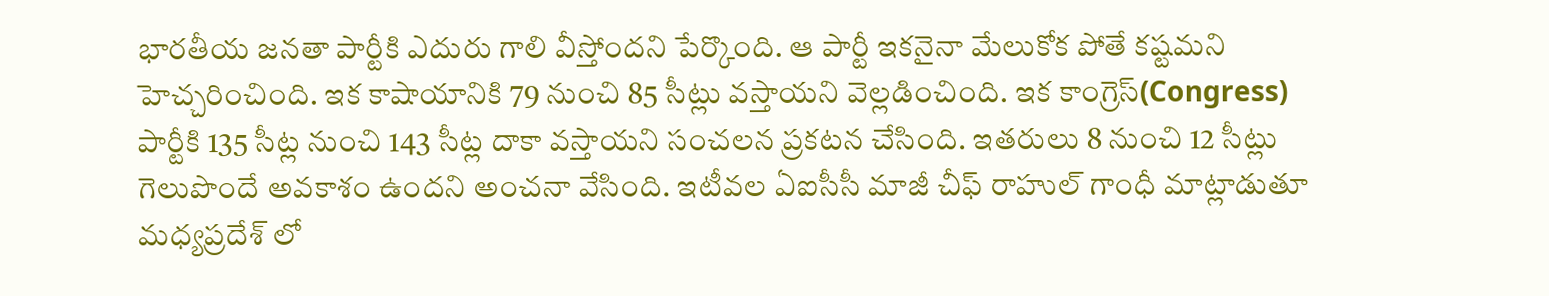భారతీయ జనతా పార్టీకి ఎదురు గాలి వీస్తోందని పేర్కొంది. ఆ పార్టీ ఇకనైనా మేలుకోక పోతే కష్టమని హెచ్చరించింది. ఇక కాషాయానికి 79 నుంచి 85 సీట్లు వస్తాయని వెల్లడించింది. ఇక కాంగ్రెస్(Congress) పార్టీకి 135 సీట్ల నుంచి 143 సీట్ల దాకా వస్తాయని సంచలన ప్రకటన చేసింది. ఇతరులు 8 నుంచి 12 సీట్లు గెలుపొందే అవకాశం ఉందని అంచనా వేసింది. ఇటీవల ఏఐసీసీ మాజీ చీఫ్ రాహుల్ గాంధీ మాట్లాడుతూ మధ్యప్రదేశ్ లో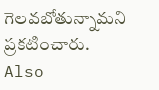గెలవబోతున్నామని ప్రకటించారు.
Also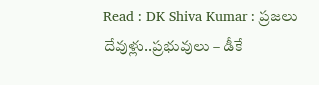Read : DK Shiva Kumar : ప్రజలు దేవుళ్లు..ప్రభువులు – డీకే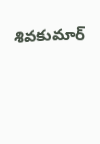శివకుమార్